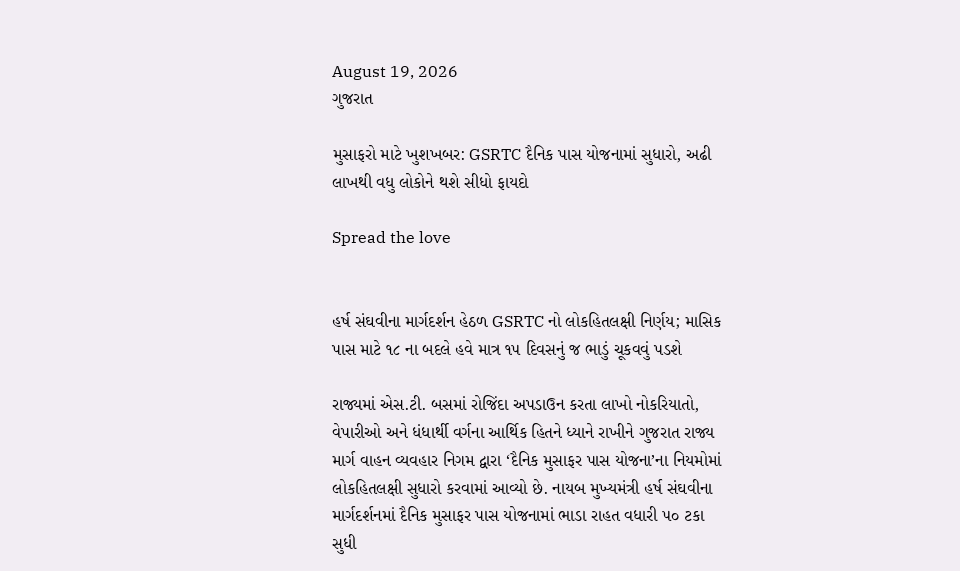August 19, 2026
ગુજરાત

મુસાફરો માટે ખુશખબર: GSRTC દૈનિક પાસ યોજનામાં સુધારો, અઢી લાખથી વધુ લોકોને થશે સીધો ફાયદો

Spread the love


હર્ષ સંઘવીના માર્ગદર્શન હેઠળ GSRTC નો લોકહિતલક્ષી નિર્ણય; માસિક પાસ માટે ૧૮ ના બદલે હવે માત્ર ૧૫ દિવસનું જ ભાડું ચૂકવવું પડશે

રાજ્યમાં એસ.ટી. બસમાં રોજિંદા અપડાઉન કરતા લાખો નોકરિયાતો, વેપારીઓ અને ધંધાર્થી વર્ગના આર્થિક હિતને ધ્યાને રાખીને ગુજરાત રાજ્ય માર્ગ વાહન વ્યવહાર નિગમ દ્વારા ‘દૈનિક મુસાફર પાસ યોજના’ના નિયમોમાં લોકહિતલક્ષી સુધારો કરવામાં આવ્યો છે. નાયબ મુખ્યમંત્રી હર્ષ સંઘવીના માર્ગદર્શનમાં દૈનિક મુસાફર પાસ યોજનામાં ભાડા રાહત વધારી ૫૦ ટકા સુધી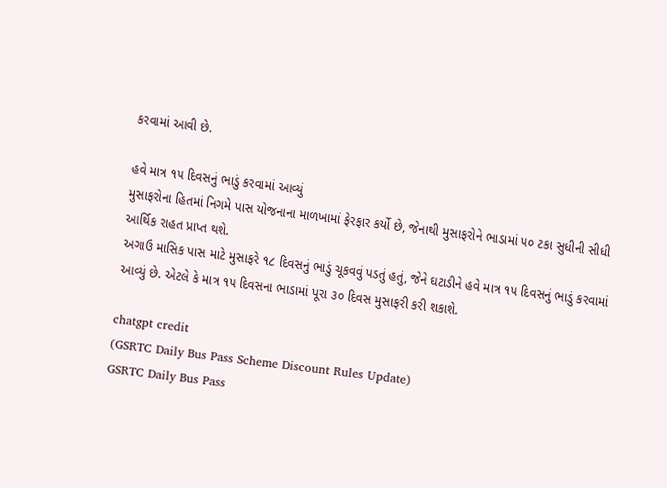કરવામાં આવી છે.

હવે માત્ર ૧૫ દિવસનું ભાડું કરવામાં આવ્યું
મુસાફરોના હિતમાં નિગમે પાસ યોજનાના માળખામાં ફેરફાર કર્યો છે, જેનાથી મુસાફરોને ભાડામાં ૫૦ ટકા સુધીની સીધી આર્થિક રાહત પ્રાપ્ત થશે.
અગાઉ માસિક પાસ માટે મુસાફરે ૧૮ દિવસનું ભાડું ચૂકવવું પડતું હતું, જેને ઘટાડીને હવે માત્ર ૧૫ દિવસનું ભાડું કરવામાં આવ્યું છે. એટલે કે માત્ર ૧૫ દિવસના ભાડામાં પૂરા ૩૦ દિવસ મુસાફરી કરી શકાશે.

chatgpt credit
(GSRTC Daily Bus Pass Scheme Discount Rules Update)
GSRTC Daily Bus Pass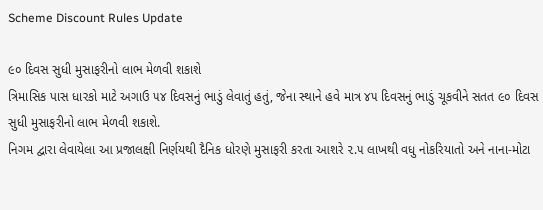Scheme Discount Rules Update

૯૦ દિવસ સુધી મુસાફરીનો લાભ મેળવી શકાશે
ત્રિમાસિક પાસ ધારકો માટે અગાઉ ૫૪ દિવસનું ભાડું લેવાતું હતું, જેના સ્થાને હવે માત્ર ૪૫ દિવસનું ભાડું ચૂકવીને સતત ૯૦ દિવસ સુધી મુસાફરીનો લાભ મેળવી શકાશે.
નિગમ દ્વારા લેવાયેલા આ પ્રજાલક્ષી નિર્ણયથી દૈનિક ધોરણે મુસાફરી કરતા આશરે ૨.૫ લાખથી વધુ નોકરિયાતો અને નાના-મોટા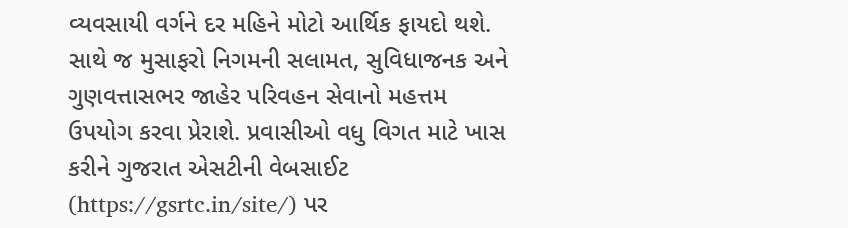વ્યવસાયી વર્ગને દર મહિને મોટો આર્થિક ફાયદો થશે. સાથે જ મુસાફરો નિગમની સલામત, સુવિધાજનક અને ગુણવત્તાસભર જાહેર પરિવહન સેવાનો મહત્તમ ઉપયોગ કરવા પ્રેરાશે. પ્રવાસીઓ વધુ વિગત માટે ખાસ કરીને ગુજરાત એસટીની વેબસાઈટ (https://gsrtc.in/site/) પર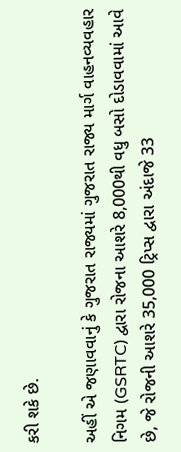કરી શકે છે.

અહીં એ જણાવવાનું કે ગુજરાત રાજ્યમાં ગુજરાત રાજ્ય માર્ગ વાહનવ્યવહાર નિગમ (GSRTC) દ્વારા રોજના આશરે 8,000થી વધુ બસો દોડાવવામાં આવે છે, જે રોજની આશરે 35,000 ટ્રિપ્સ દ્વારા અંદાજે 33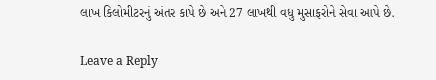લાખ કિલોમીટરનું અંતર કાપે છે અને 27 લાખથી વધુ મુસાફરોને સેવા આપે છે.

Leave a Reply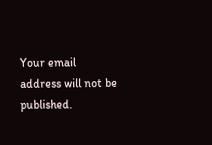Your email address will not be published.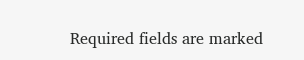Required fields are marked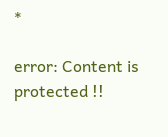*

error: Content is protected !!